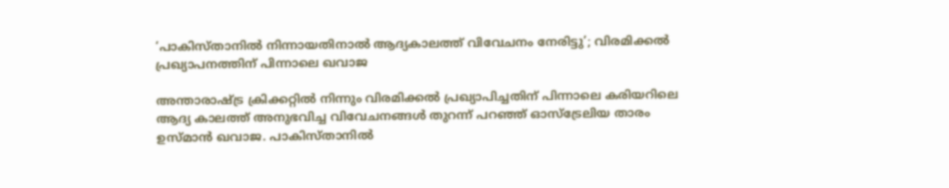‘പാകിസ്താനില്‍ നിന്നായതിനാല്‍ ആദ്യകാലത്ത് വിവേചനം നേരിട്ടു’; വിരമിക്കല്‍ പ്രഖ്യാപനത്തിന് പിന്നാലെ ഖവാജ

അന്താരാഷ്ട്ര ക്രിക്കറ്റില്‍ നിന്നും വിരമിക്കല്‍ പ്രഖ്യാപിച്ചതിന് പിന്നാലെ കരിയറിലെ ആദ്യ കാലത്ത് അനുഭവിച്ച വിവേചനങ്ങള്‍ തുറന്ന് പറഞ്ഞ് ഓസ്ട്രേലിയ താരം ഉസ്മാന്‍ ഖവാജ. പാകിസ്താനില്‍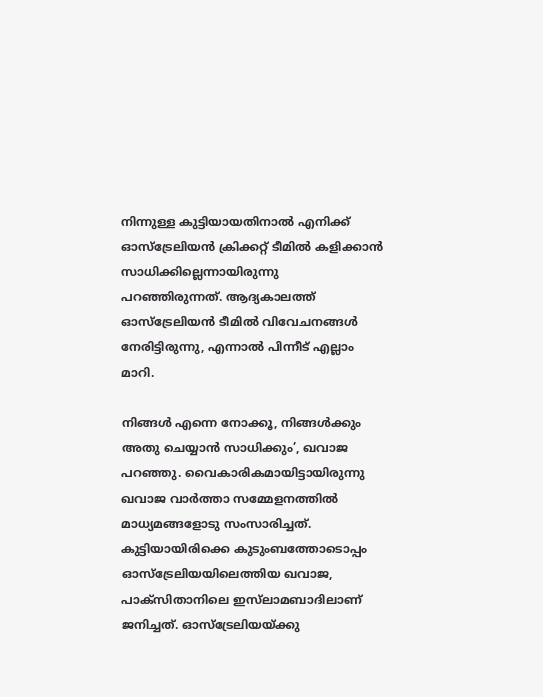നിന്നുള്ള കുട്ടിയായതിനാല്‍ എനിക്ക് ഓസ്‌ട്രേലിയന്‍ ക്രിക്കറ്റ് ടീമില്‍ കളിക്കാന്‍ സാധിക്കില്ലെന്നായിരുന്നു പറഞ്ഞിരുന്നത്. ആദ്യകാലത്ത് ഓസ്ട്രേലിയന്‍ ടീമില്‍ വിവേചനങ്ങള്‍ നേരിട്ടിരുന്നു, എന്നാല്‍ പിന്നീട് എല്ലാം മാറി.

നിങ്ങള്‍ എന്നെ നോക്കൂ, നിങ്ങള്‍ക്കും അതു ചെയ്യാന്‍ സാധിക്കും’, ഖവാജ പറഞ്ഞു. വൈകാരികമായിട്ടായിരുന്നു ഖവാജ വാര്‍ത്താ സമ്മേളനത്തില്‍ മാധ്യമങ്ങളോടു സംസാരിച്ചത്. കുട്ടിയായിരിക്കെ കുടുംബത്തോടൊപ്പം ഓസ്‌ട്രേലിയയിലെത്തിയ ഖവാജ, പാക്‌സിതാനിലെ ഇസ്‌ലാമബാദിലാണ് ജനിച്ചത്. ഓസ്‌ട്രേലിയയ്ക്കു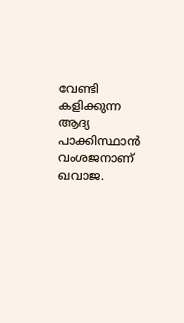വേണ്ടി കളിക്കുന്ന ആദ്യ പാക്കിസ്ഥാന്‍ വംശജനാണ് ഖവാജ.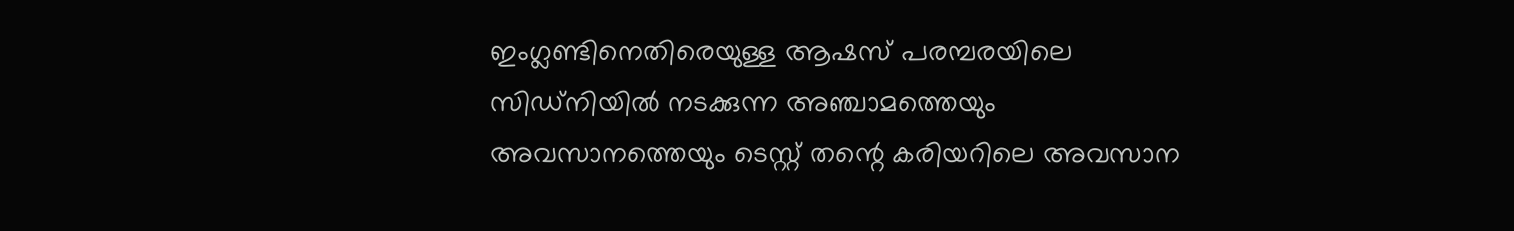ഇംഗ്ലണ്ടിനെതിരെയുള്ള ആഷസ് പരമ്പരയിലെ സിഡ്‌നിയില്‍ നടക്കുന്ന അഞ്ചാമത്തെയും അവസാനത്തെയും ടെസ്റ്റ് തന്റെ കരിയറിലെ അവസാന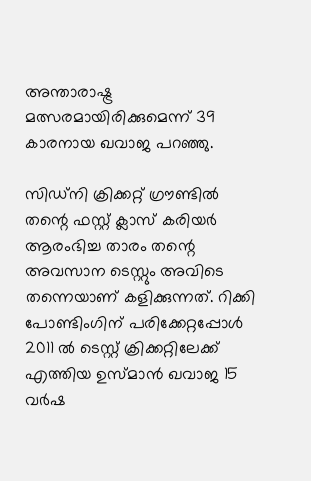അന്താരാഷ്ട്ര മത്സരമായിരിക്കുമെന്ന് 39 കാരനായ ഖവാജ പറഞ്ഞു.

സിഡ്‌നി ക്രിക്കറ്റ് ഗ്രൗണ്ടില്‍ തന്റെ ഫസ്റ്റ് ക്ലാസ് കരിയര്‍ ആരംഭിച്ച താരം തന്റെ അവസാന ടെസ്റ്റും അവിടെ തന്നെയാണ് കളിക്കുന്നത്. റിക്കി പോണ്ടിംഗിന് പരിക്കേറ്റപ്പോള്‍ 2011 ല്‍ ടെസ്റ്റ് ക്രിക്കറ്റിലേക്ക് എത്തിയ ഉസ്മാന്‍ ഖവാജ 15 വര്‍ഷ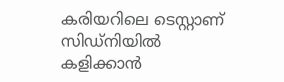കരിയറിലെ ടെസ്റ്റാണ് സിഡ്‌നിയില്‍ കളിക്കാന്‍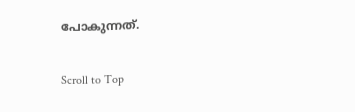പോകുന്നത്.

Scroll to Top